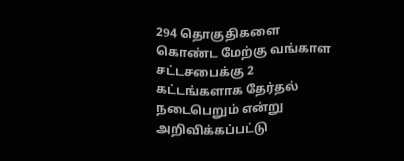294 தொகுதிகளை கொண்ட மேற்கு வங்காள சட்டசபைக்கு 2 கட்டங்களாக தேர்தல் நடைபெறும் என்று அறிவிக்கப்பட்டு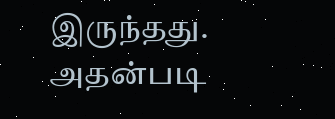இருந்தது. அதன்படி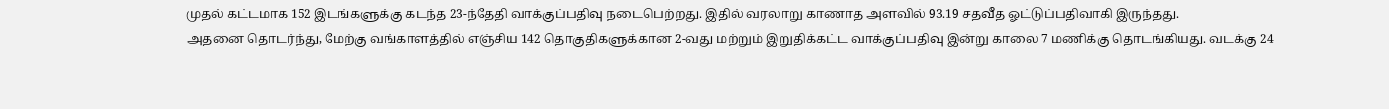முதல் கட்டமாக 152 இடங்களுக்கு கடந்த 23-ந்தேதி வாக்குப்பதிவு நடைபெற்றது. இதில் வரலாறு காணாத அளவில் 93.19 சதவீத ஓட்டுப்பதிவாகி இருந்தது.
அதனை தொடர்ந்து, மேற்கு வங்காளத்தில் எஞ்சிய 142 தொகுதிகளுக்கான 2-வது மற்றும் இறுதிக்கட்ட வாக்குப்பதிவு இன்று காலை 7 மணிக்கு தொடங்கியது. வடக்கு 24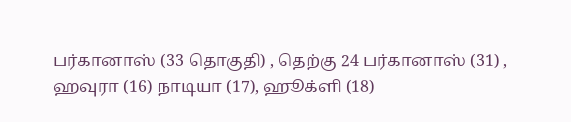பர்கானாஸ் (33 தொகுதி) , தெற்கு 24 பர்கானாஸ் (31) , ஹவுரா (16) நாடியா (17), ஹூக்ளி (18)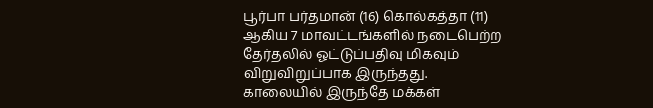பூர்பா பர்தமான் (16) கொல்கத்தா (11) ஆகிய 7 மாவட்டங்களில் நடைபெற்ற தேர்தலில் ஓட்டுப்பதிவு மிகவும் விறுவிறுப்பாக இருந்தது.
காலையில் இருந்தே மக்கள்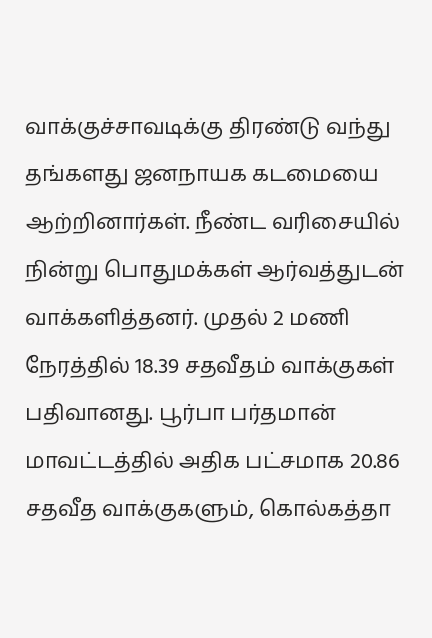வாக்குச்சாவடிக்கு திரண்டு வந்து தங்களது ஜனநாயக கடமையை ஆற்றினார்கள். நீண்ட வரிசையில் நின்று பொதுமக்கள் ஆர்வத்துடன் வாக்களித்தனர். முதல் 2 மணி நேரத்தில் 18.39 சதவீதம் வாக்குகள் பதிவானது. பூர்பா பர்தமான் மாவட்டத்தில் அதிக பட்சமாக 20.86 சதவீத வாக்குகளும், கொல்கத்தா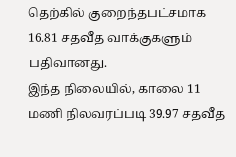தெற்கில் குறைந்தபட்சமாக 16.81 சதவீத வாக்குகளும் பதிவானது.
இந்த நிலையில், காலை 11 மணி நிலவரப்படி 39.97 சதவீத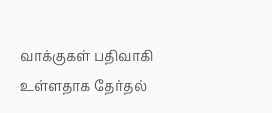வாக்குகள் பதிவாகி உள்ளதாக தேர்தல்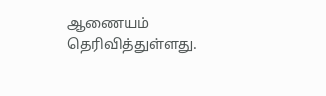ஆணையம் தெரிவித்துள்ளது.